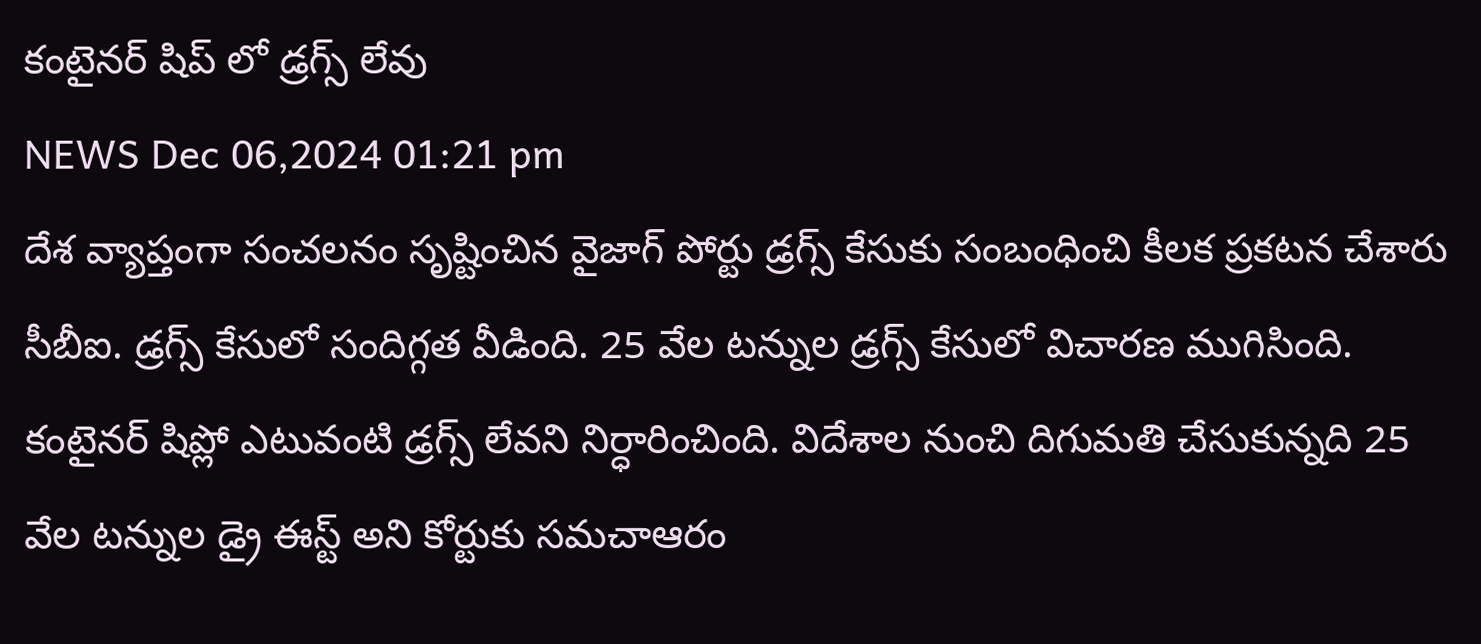కంటైనర్ షిప్ లో డ్రగ్స్ లేవు
NEWS Dec 06,2024 01:21 pm
దేశ వ్యాప్తంగా సంచలనం సృష్టించిన వైజాగ్ పోర్టు డ్రగ్స్ కేసుకు సంబంధించి కీలక ప్రకటన చేశారు సీబీఐ. డ్రగ్స్ కేసులో సందిగ్గత వీడింది. 25 వేల టన్నుల డ్రగ్స్ కేసులో విచారణ ముగిసింది. కంటైనర్ షిప్లో ఎటువంటి డ్రగ్స్ లేవని నిర్ధారించింది. విదేశాల నుంచి దిగుమతి చేసుకున్నది 25 వేల టన్నుల డ్రై ఈస్ట్ అని కోర్టుకు సమచాఆరం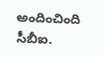అందించింది సీబీఐ.